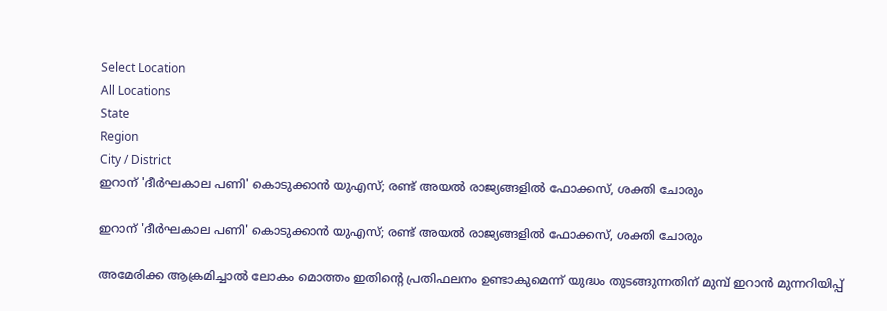Select Location
All Locations
State
Region
City / District
ഇറാന് 'ദീര്‍ഘകാല പണി' കൊടുക്കാന്‍ യുഎസ്; രണ്ട് അയല്‍ രാജ്യങ്ങളില്‍ ഫോക്കസ്, ശക്തി ചോരും

ഇറാന് 'ദീര്‍ഘകാല പണി' കൊടുക്കാന്‍ യുഎസ്; രണ്ട് അയല്‍ രാജ്യങ്ങളില്‍ ഫോക്കസ്, ശക്തി ചോരും

അമേരിക്ക ആക്രമിച്ചാല്‍ ലോകം മൊത്തം ഇതിന്റെ പ്രതിഫലനം ഉണ്ടാകുമെന്ന് യുദ്ധം തുടങ്ങുന്നതിന് മുമ്പ് ഇറാന്‍ മുന്നറിയിപ്പ്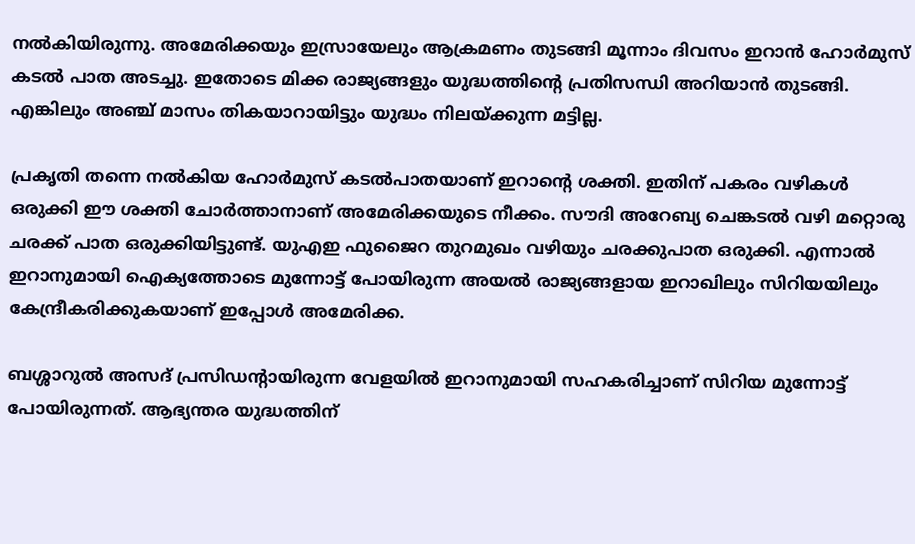നല്‍കിയിരുന്നു. അമേരിക്കയും ഇസ്രായേലും ആക്രമണം തുടങ്ങി മൂന്നാം ദിവസം ഇറാന്‍ ഹോര്‍മുസ് കടല്‍ പാത അടച്ചു. ഇതോടെ മിക്ക രാജ്യങ്ങളും യുദ്ധത്തിന്റെ പ്രതിസന്ധി അറിയാന്‍ തുടങ്ങി. എങ്കിലും അഞ്ച് മാസം തികയാറായിട്ടും യുദ്ധം നിലയ്ക്കുന്ന മട്ടില്ല.

പ്രകൃതി തന്നെ നല്‍കിയ ഹോര്‍മുസ് കടല്‍പാതയാണ് ഇറാന്റെ ശക്തി. ഇതിന് പകരം വഴികള്‍ ഒരുക്കി ഈ ശക്തി ചോര്‍ത്താനാണ് അമേരിക്കയുടെ നീക്കം. സൗദി അറേബ്യ ചെങ്കടല്‍ വഴി മറ്റൊരു ചരക്ക് പാത ഒരുക്കിയിട്ടുണ്ട്. യുഎഇ ഫുജൈറ തുറമുഖം വഴിയും ചരക്കുപാത ഒരുക്കി. എന്നാല്‍ ഇറാനുമായി ഐക്യത്തോടെ മുന്നോട്ട് പോയിരുന്ന അയല്‍ രാജ്യങ്ങളായ ഇറാഖിലും സിറിയയിലും കേന്ദ്രീകരിക്കുകയാണ് ഇപ്പോള്‍ അമേരിക്ക.

ബശ്ശാറുല്‍ അസദ് പ്രസിഡന്റായിരുന്ന വേളയില്‍ ഇറാനുമായി സഹകരിച്ചാണ് സിറിയ മുന്നോട്ട് പോയിരുന്നത്. ആഭ്യന്തര യുദ്ധത്തിന്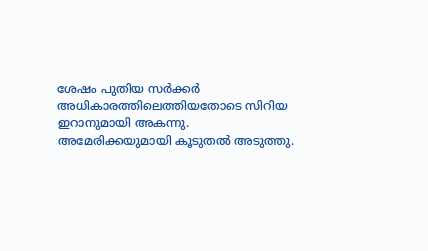ശേഷം പുതിയ സര്‍ക്കര്‍ അധികാരത്തിലെത്തിയതോടെ സിറിയ ഇറാനുമായി അകന്നു. അമേരിക്കയുമായി കൂടുതല്‍ അടുത്തു.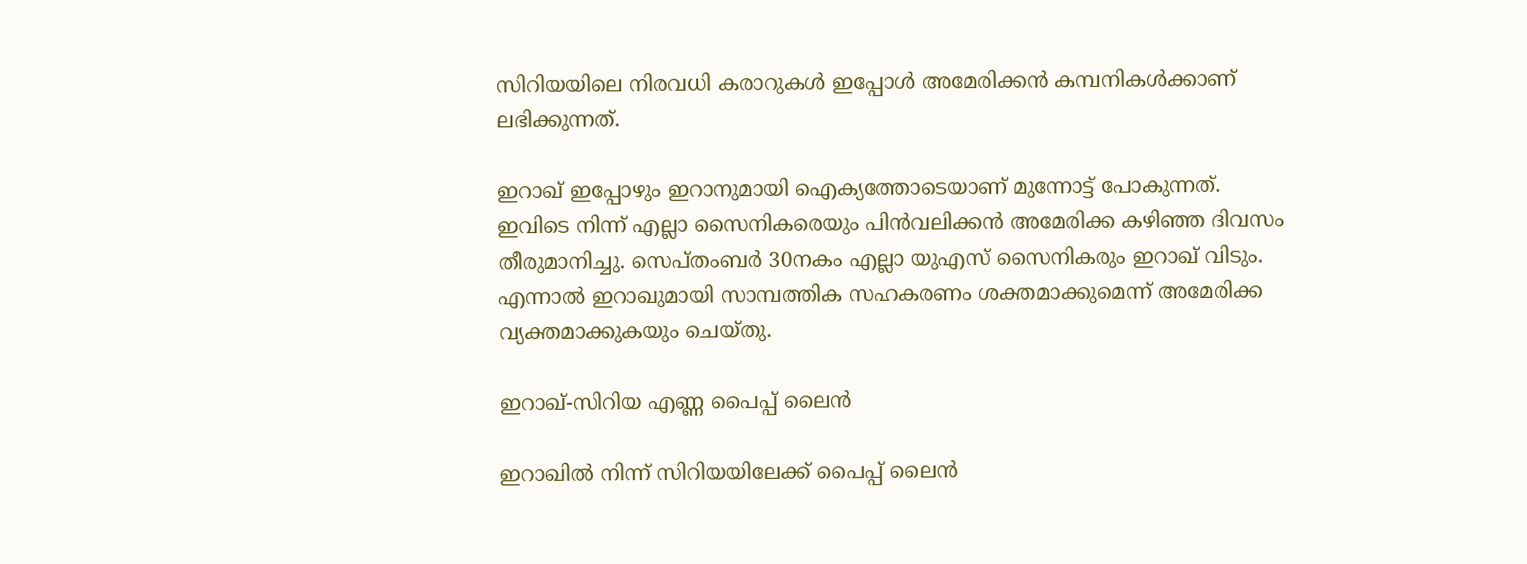സിറിയയിലെ നിരവധി കരാറുകള്‍ ഇപ്പോള്‍ അമേരിക്കന്‍ കമ്പനികള്‍ക്കാണ് ലഭിക്കുന്നത്.

ഇറാഖ് ഇപ്പോഴും ഇറാനുമായി ഐക്യത്തോടെയാണ് മുന്നോട്ട് പോകുന്നത്. ഇവിടെ നിന്ന് എല്ലാ സൈനികരെയും പിന്‍വലിക്കന്‍ അമേരിക്ക കഴിഞ്ഞ ദിവസം തീരുമാനിച്ചു. സെപ്തംബര്‍ 30നകം എല്ലാ യുഎസ് സൈനികരും ഇറാഖ് വിടും. എന്നാല്‍ ഇറാഖുമായി സാമ്പത്തിക സഹകരണം ശക്തമാക്കുമെന്ന് അമേരിക്ക വ്യക്തമാക്കുകയും ചെയ്തു.

ഇറാഖ്-സിറിയ എണ്ണ പൈപ്പ് ലൈന്‍

ഇറാഖില്‍ നിന്ന് സിറിയയിലേക്ക് പൈപ്പ് ലൈന്‍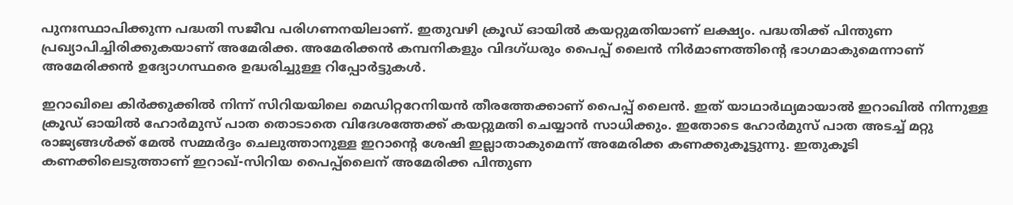പുനഃസ്ഥാപിക്കുന്ന പദ്ധതി സജീവ പരിഗണനയിലാണ്. ഇതുവഴി ക്രൂഡ് ഓയില്‍ കയറ്റുമതിയാണ് ലക്ഷ്യം. പദ്ധതിക്ക് പിന്തുണ പ്രഖ്യാപിച്ചിരിക്കുകയാണ് അമേരിക്ക. അമേരിക്കന്‍ കമ്പനികളും വിദഗ്ധരും പൈപ്പ് ലൈന്‍ നിര്‍മാണത്തിന്റെ ഭാഗമാകുമെന്നാണ് അമേരിക്കന്‍ ഉദ്യോഗസ്ഥരെ ഉദ്ധരിച്ചുള്ള റിപ്പോര്‍ട്ടുകള്‍.

ഇറാഖിലെ കിര്‍ക്കുക്കില്‍ നിന്ന് സിറിയയിലെ മെഡിറ്ററേനിയന്‍ തീരത്തേക്കാണ് പൈപ്പ് ലൈന്‍. ഇത് യാഥാര്‍ഥ്യമായാല്‍ ഇറാഖില്‍ നിന്നുള്ള ക്രൂഡ് ഓയില്‍ ഹോര്‍മുസ് പാത തൊടാതെ വിദേശത്തേക്ക് കയറ്റുമതി ചെയ്യാന്‍ സാധിക്കും. ഇതോടെ ഹോര്‍മുസ് പാത അടച്ച് മറ്റു രാജ്യങ്ങള്‍ക്ക് മേല്‍ സമ്മര്‍ദ്ദം ചെലുത്താനുള്ള ഇറാന്റെ ശേഷി ഇല്ലാതാകുമെന്ന് അമേരിക്ക കണക്കുകൂട്ടുന്നു. ഇതുകൂടി കണക്കിലെടുത്താണ് ഇറാഖ്-സിറിയ പൈപ്പ്‌ലൈന് അമേരിക്ക പിന്തുണ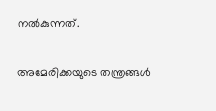നല്‍കുന്നത്.

അമേരിക്കയുടെ തന്ത്രങ്ങള്‍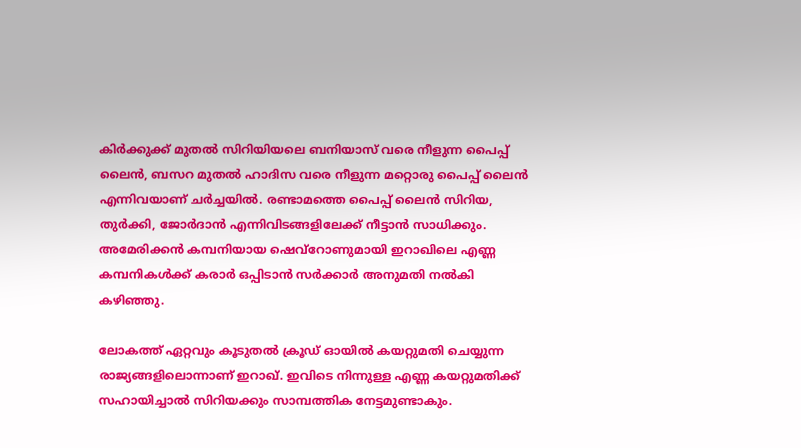കിര്‍ക്കുക്ക് മുതല്‍ സിറിയിയലെ ബനിയാസ് വരെ നീളുന്ന പൈപ്പ് ലൈന്‍, ബസറ മുതല്‍ ഹാദിസ വരെ നീളുന്ന മറ്റൊരു പൈപ്പ് ലൈന്‍ എന്നിവയാണ് ചര്‍ച്ചയില്‍. രണ്ടാമത്തെ പൈപ്പ് ലൈന്‍ സിറിയ, തുര്‍ക്കി, ജോര്‍ദാന്‍ എന്നിവിടങ്ങളിലേക്ക് നീട്ടാന്‍ സാധിക്കും. അമേരിക്കന്‍ കമ്പനിയായ ഷെവ്‌റോണുമായി ഇറാഖിലെ എണ്ണ കമ്പനികള്‍ക്ക് കരാര്‍ ഒപ്പിടാന്‍ സര്‍ക്കാര്‍ അനുമതി നല്‍കി കഴിഞ്ഞു.

ലോകത്ത് ഏറ്റവും കൂടുതല്‍ ക്രൂഡ് ഓയില്‍ കയറ്റുമതി ചെയ്യുന്ന രാജ്യങ്ങളിലൊന്നാണ് ഇറാഖ്. ഇവിടെ നിന്നുള്ള എണ്ണ കയറ്റുമതിക്ക് സഹായിച്ചാല്‍ സിറിയക്കും സാമ്പത്തിക നേട്ടമുണ്ടാകും.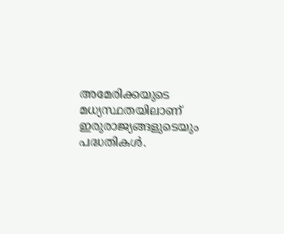അമേരിക്കയുടെ മധ്യസ്ഥതയിലാണ് ഇരുരാജ്യങ്ങളുടെയും പദ്ധതികള്‍.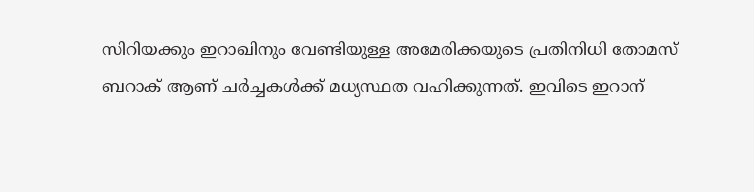സിറിയക്കും ഇറാഖിനും വേണ്ടിയുള്ള അമേരിക്കയുടെ പ്രതിനിധി തോമസ് ബറാക് ആണ് ചര്‍ച്ചകള്‍ക്ക് മധ്യസ്ഥത വഹിക്കുന്നത്. ഇവിടെ ഇറാന്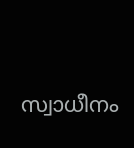സ്വാധീനം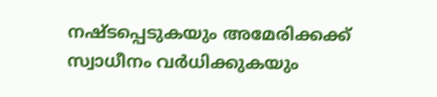നഷ്ടപ്പെടുകയും അമേരിക്കക്ക് സ്വാധീനം വര്‍ധിക്കുകയും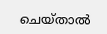ചെയ്താല്‍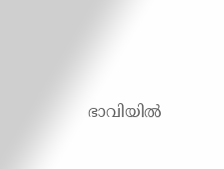ഭാവിയില്‍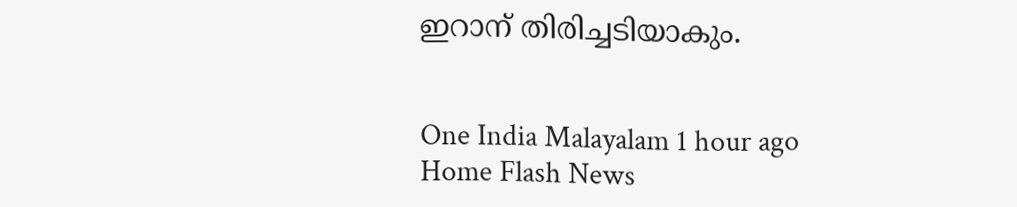ഇറാന് തിരിച്ചടിയാകും.


One India Malayalam 1 hour ago
Home Flash News